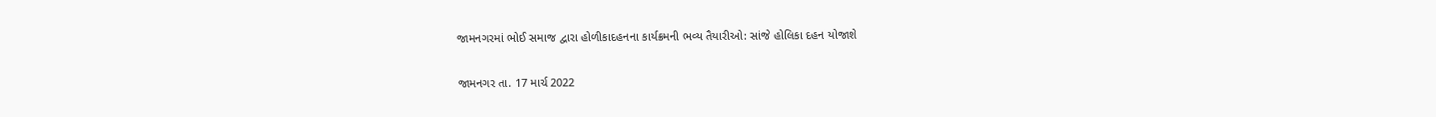જામનગરમાં ભોઈ સમાજ દ્વારા હોળીકાદહનના કાર્યક્રમની ભવ્ય તૈયારીઓ: સાંજે હોલિકા દહન યોજાશે

જામનગર તા. 17 માર્ચ 2022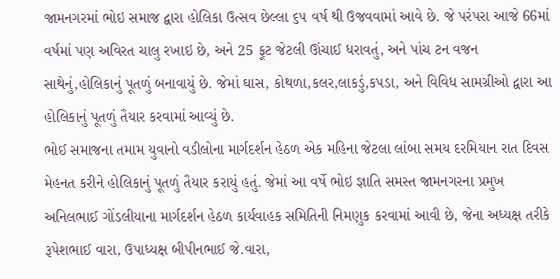જામનગરમાં ભોઇ સમાજ દ્વારા હોલિકા ઉત્સવ છેલ્લા ૬૫ વર્ષ થી ઉજવવામાં આવે છે. જે પરંપરા આજે 66માં વર્ષમાં પણ અવિરત ચાલુ રખાઇ છે, અને 25 ફૂટ જેટલી ઊંચાઈ ધરાવતું, અને પાંચ ટન વજન સાથેનું,હોલિકાનું પૂતળું બનાવાયું છે. જેમાં ઘાસ, કોથળા,કલર,લાકડું,કપડા, અને વિવિધ સામગ્રીઓ દ્વારા આ હોલિકાનું પૂતળું તૈયાર કરવામાં આવ્યું છે.
ભોઈ સમાજના તમામ યુવાનો વડીલોના માર્ગદર્શન હેઠળ એક મહિના જેટલા લાંબા સમય દરમિયાન રાત દિવસ મેહનત કરીને હોલિકાનું પૂતળું તૈયાર કરાયું હતું. જેમાં આ વર્ષે ભોઇ જ્ઞાતિ સમસ્ત જામનગરના પ્રમુખ અનિલભાઈ ગોંડલીયાના માર્ગદર્શન હેઠળ કાર્યવાહક સમિતિની નિમણુક કરવામાં આવી છે, જેના અધ્યક્ષ તરીકે રૂપેશભાઈ વારા, ઉપાધ્યક્ષ બીપીનભાઈ જે.વારા,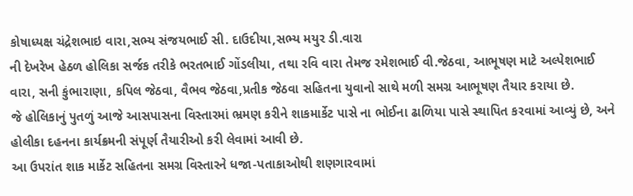કોષાધ્યક્ષ ચંદ્રેશભાઇ વારા,સભ્ય સંજયભાઈ સી. દાઉદીયા,સભ્ય મયુર ડી.વારા
ની દેખરેખ હેઠળ હોલિકા સર્જક તરીકે ભરતભાઈ ગોંડલીયા, તથા રવિ વારા તેમજ રમેશભાઈ વી.જેઠવા, આભૂષણ માટે અલ્પેશભાઈ વારા, સની કુંભારાણા, કપિલ જેઠવા, વૈભવ જેઠવા,પ્રતીક જેઠવા સહિતના યુવાનો સાથે મળી સમગ્ર આભૂષણ તૈયાર કરાયા છે.
જે હોલિકાનું પુતળું આજે આસપાસના વિસ્તારમાં ભ્રમણ કરીને શાકમાર્કેટ પાસે ના ભોઈના ઢાળિયા પાસે સ્થાપિત કરવામાં આવ્યું છે, અને હોલીકા દહનના કાર્યક્રમની સંપૂર્ણ તૈયારીઓ કરી લેવામાં આવી છે.
આ ઉપરાંત શાક માર્કેટ સહિતના સમગ્ર વિસ્તારને ધજા-પતાકાઓથી શણગારવામાં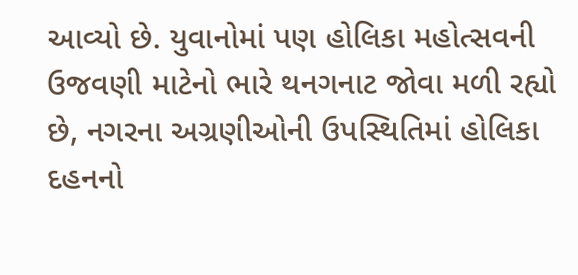આવ્યો છે. યુવાનોમાં પણ હોલિકા મહોત્સવની ઉજવણી માટેનો ભારે થનગનાટ જોવા મળી રહ્યો છે, નગરના અગ્રણીઓની ઉપસ્થિતિમાં હોલિકા દહનનો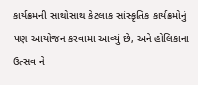કાર્યક્રમની સાથોસાથ કેટલાક સાંસ્કૃતિક કાર્યક્રમોનું પણ આયોજન કરવામા આવ્યું છે, અને હોલિકાના ઉત્સવ ને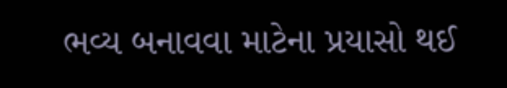ભવ્ય બનાવવા માટેના પ્રયાસો થઈ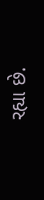રહ્યા છે.